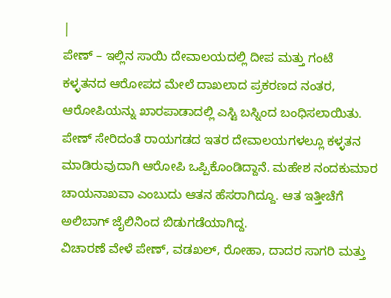|
ಪೇಣ್ – ಇಲ್ಲಿನ ಸಾಯಿ ದೇವಾಲಯದಲ್ಲಿ ದೀಪ ಮತ್ತು ಗಂಟೆ ಕಳ್ಳತನದ ಆರೋಪದ ಮೇಲೆ ದಾಖಲಾದ ಪ್ರಕರಣದ ನಂತರ, ಆರೋಪಿಯನ್ನು ಖಾರಪಾಡಾದಲ್ಲಿ ಎಸ್ಟಿ ಬಸ್ನಿಂದ ಬಂಧಿಸಲಾಯಿತು. ಪೇಣ್ ಸೇರಿದಂತೆ ರಾಯಗಡದ ಇತರ ದೇವಾಲಯಗಳಲ್ಲೂ ಕಳ್ಳತನ ಮಾಡಿರುವುದಾಗಿ ಆರೋಪಿ ಒಪ್ಪಿಕೊಂಡಿದ್ದಾನೆ. ಮಹೇಶ ನಂದಕುಮಾರ ಚಾಯನಾಖವಾ ಎಂಬುದು ಆತನ ಹೆಸರಾಗಿದ್ದೂ. ಆತ ಇತ್ತೀಚೆಗೆ ಅಲಿಬಾಗ್ ಜೈಲಿನಿಂದ ಬಿಡುಗಡೆಯಾಗಿದ್ದ.
ವಿಚಾರಣೆ ವೇಳೆ ಪೇಣ್, ವಡಖಲ್, ರೋಹಾ, ದಾದರ ಸಾಗರಿ ಮತ್ತು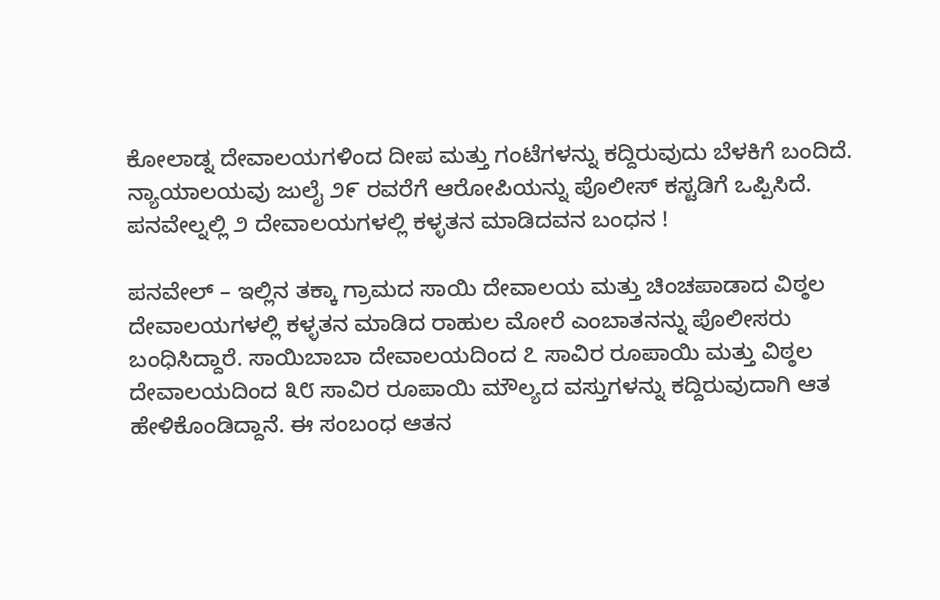ಕೋಲಾಡ್ನ ದೇವಾಲಯಗಳಿಂದ ದೀಪ ಮತ್ತು ಗಂಟೆಗಳನ್ನು ಕದ್ದಿರುವುದು ಬೆಳಕಿಗೆ ಬಂದಿದೆ. ನ್ಯಾಯಾಲಯವು ಜುಲೈ ೨೯ ರವರೆಗೆ ಆರೋಪಿಯನ್ನು ಪೊಲೀಸ್ ಕಸ್ಟಡಿಗೆ ಒಪ್ಪಿಸಿದೆ.
ಪನವೇಲ್ನಲ್ಲಿ ೨ ದೇವಾಲಯಗಳಲ್ಲಿ ಕಳ್ಳತನ ಮಾಡಿದವನ ಬಂಧನ !

ಪನವೇಲ್ – ಇಲ್ಲಿನ ತಕ್ಕಾ ಗ್ರಾಮದ ಸಾಯಿ ದೇವಾಲಯ ಮತ್ತು ಚಿಂಚಪಾಡಾದ ವಿಠ್ಠಲ ದೇವಾಲಯಗಳಲ್ಲಿ ಕಳ್ಳತನ ಮಾಡಿದ ರಾಹುಲ ಮೋರೆ ಎಂಬಾತನನ್ನು ಪೊಲೀಸರು ಬಂಧಿಸಿದ್ದಾರೆ. ಸಾಯಿಬಾಬಾ ದೇವಾಲಯದಿಂದ ೭ ಸಾವಿರ ರೂಪಾಯಿ ಮತ್ತು ವಿಠ್ಠಲ ದೇವಾಲಯದಿಂದ ೩೮ ಸಾವಿರ ರೂಪಾಯಿ ಮೌಲ್ಯದ ವಸ್ತುಗಳನ್ನು ಕದ್ದಿರುವುದಾಗಿ ಆತ ಹೇಳಿಕೊಂಡಿದ್ದಾನೆ. ಈ ಸಂಬಂಧ ಆತನ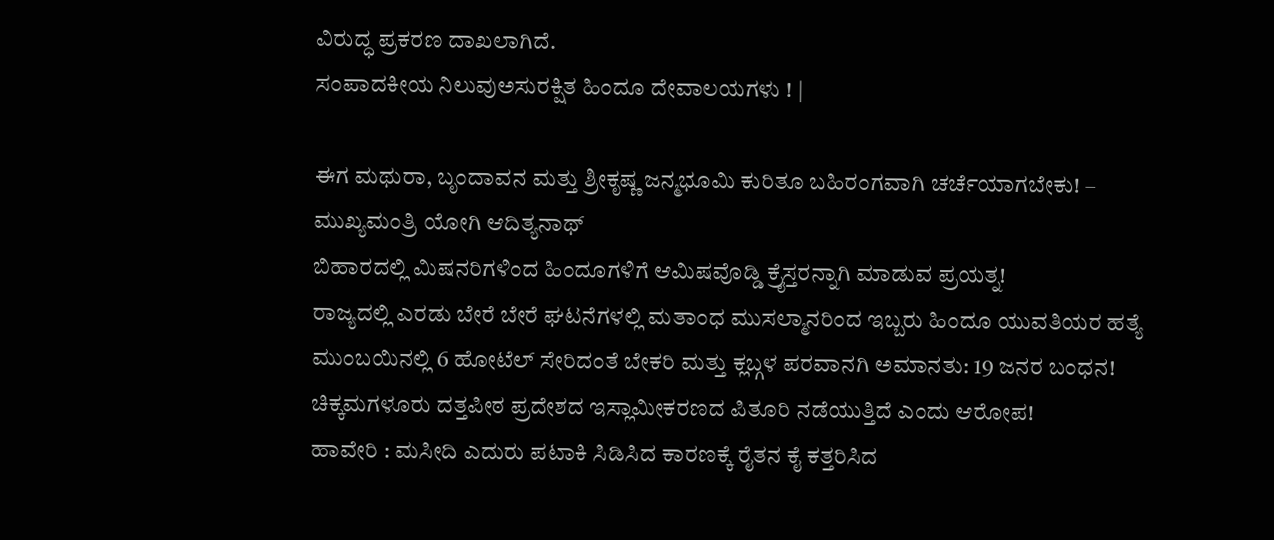ವಿರುದ್ಧ ಪ್ರಕರಣ ದಾಖಲಾಗಿದೆ.
ಸಂಪಾದಕೀಯ ನಿಲುವುಅಸುರಕ್ಷಿತ ಹಿಂದೂ ದೇವಾಲಯಗಳು ! |

ಈಗ ಮಥುರಾ, ಬೃಂದಾವನ ಮತ್ತು ಶ್ರೀಕೃಷ್ಣ ಜನ್ಮಭೂಮಿ ಕುರಿತೂ ಬಹಿರಂಗವಾಗಿ ಚರ್ಚೆಯಾಗಬೇಕು! – ಮುಖ್ಯಮಂತ್ರಿ ಯೋಗಿ ಆದಿತ್ಯನಾಥ್
ಬಿಹಾರದಲ್ಲಿ ಮಿಷನರಿಗಳಿಂದ ಹಿಂದೂಗಳಿಗೆ ಆಮಿಷವೊಡ್ಡಿ ಕ್ರೈಸ್ತರನ್ನಾಗಿ ಮಾಡುವ ಪ್ರಯತ್ನ!
ರಾಜ್ಯದಲ್ಲಿ ಎರಡು ಬೇರೆ ಬೇರೆ ಘಟನೆಗಳಲ್ಲಿ ಮತಾಂಧ ಮುಸಲ್ಮಾನರಿಂದ ಇಬ್ಬರು ಹಿಂದೂ ಯುವತಿಯರ ಹತ್ಯೆ
ಮುಂಬಯಿನಲ್ಲಿ 6 ಹೋಟೆಲ್ ಸೇರಿದಂತೆ ಬೇಕರಿ ಮತ್ತು ಕ್ಲಬ್ಗಳ ಪರವಾನಗಿ ಅಮಾನತು: 19 ಜನರ ಬಂಧನ!
ಚಿಕ್ಕಮಗಳೂರು ದತ್ತಪೀಠ ಪ್ರದೇಶದ ಇಸ್ಲಾಮೀಕರಣದ ಪಿತೂರಿ ನಡೆಯುತ್ತಿದೆ ಎಂದು ಆರೋಪ!
ಹಾವೇರಿ : ಮಸೀದಿ ಎದುರು ಪಟಾಕಿ ಸಿಡಿಸಿದ ಕಾರಣಕ್ಕೆ ರೈತನ ಕೈ ಕತ್ತರಿಸಿದ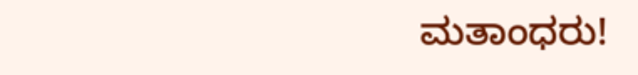ಮತಾಂಧರು!